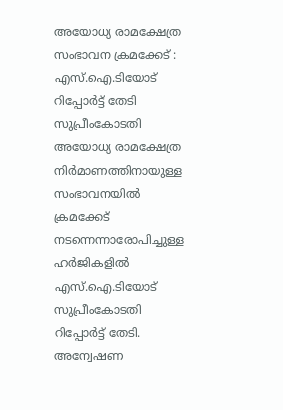അയോധ്യ രാമക്ഷേത്ര സംഭാവന ക്രമക്കേട് : എസ്.ഐ.ടിയോട് റിപ്പോർട്ട് തേടി സുപ്രീംകോടതി
അയോധ്യ രാമക്ഷേത്ര നിർമാണത്തിനായുള്ള സംഭാവനയിൽ ക്രമക്കേട് നടന്നെന്നാരോപിച്ചുള്ള ഹർജികളിൽ എസ്.ഐ.ടിയോട് സുപ്രീംകോടതി റിപ്പോർട്ട് തേടി. അന്വേഷണ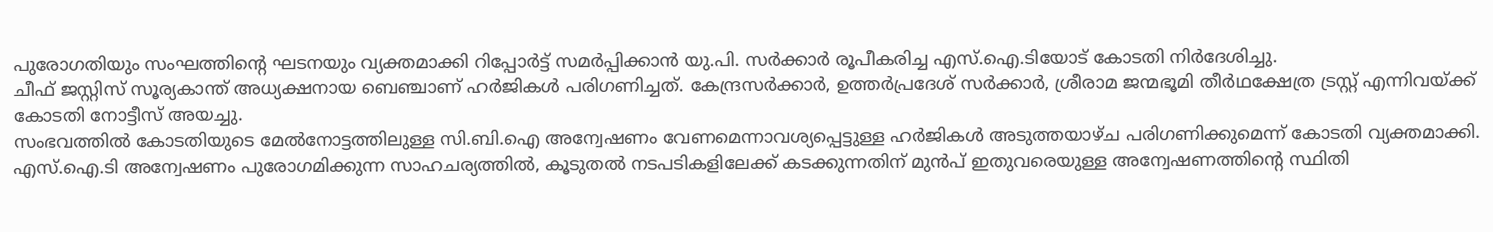പുരോഗതിയും സംഘത്തിന്റെ ഘടനയും വ്യക്തമാക്കി റിപ്പോർട്ട് സമർപ്പിക്കാൻ യു.പി. സർക്കാർ രൂപീകരിച്ച എസ്.ഐ.ടിയോട് കോടതി നിർദേശിച്ചു.
ചീഫ് ജസ്റ്റിസ് സൂര്യകാന്ത് അധ്യക്ഷനായ ബെഞ്ചാണ് ഹർജികൾ പരിഗണിച്ചത്. കേന്ദ്രസർക്കാർ, ഉത്തർപ്രദേശ് സർക്കാർ, ശ്രീരാമ ജന്മഭൂമി തീർഥക്ഷേത്ര ട്രസ്റ്റ് എന്നിവയ്ക്ക് കോടതി നോട്ടീസ് അയച്ചു.
സംഭവത്തിൽ കോടതിയുടെ മേൽനോട്ടത്തിലുള്ള സി.ബി.ഐ അന്വേഷണം വേണമെന്നാവശ്യപ്പെട്ടുള്ള ഹർജികൾ അടുത്തയാഴ്ച പരിഗണിക്കുമെന്ന് കോടതി വ്യക്തമാക്കി. എസ്.ഐ.ടി അന്വേഷണം പുരോഗമിക്കുന്ന സാഹചര്യത്തിൽ, കൂടുതൽ നടപടികളിലേക്ക് കടക്കുന്നതിന് മുൻപ് ഇതുവരെയുള്ള അന്വേഷണത്തിന്റെ സ്ഥിതി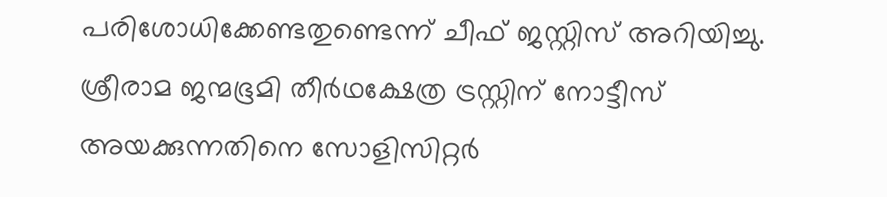പരിശോധിക്കേണ്ടതുണ്ടെന്ന് ചീഫ് ജസ്റ്റിസ് അറിയിച്ചു.
ശ്രീരാമ ജന്മഭൂമി തീർഥക്ഷേത്ര ട്രസ്റ്റിന് നോട്ടീസ് അയക്കുന്നതിനെ സോളിസിറ്റർ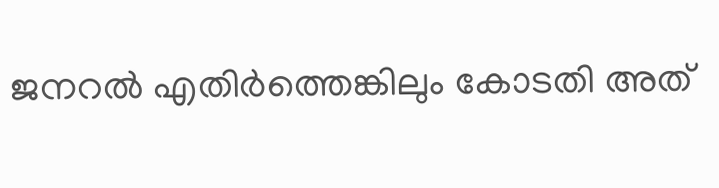ജനറൽ എതിർത്തെങ്കിലും കോടതി അത്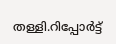തള്ളി.റിപ്പോർട്ട്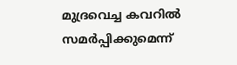മുദ്രവെച്ച കവറിൽ സമർപ്പിക്കുമെന്ന്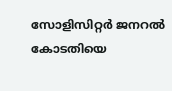സോളിസിറ്റർ ജനറൽ കോടതിയെ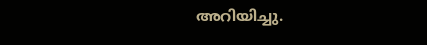അറിയിച്ചു.